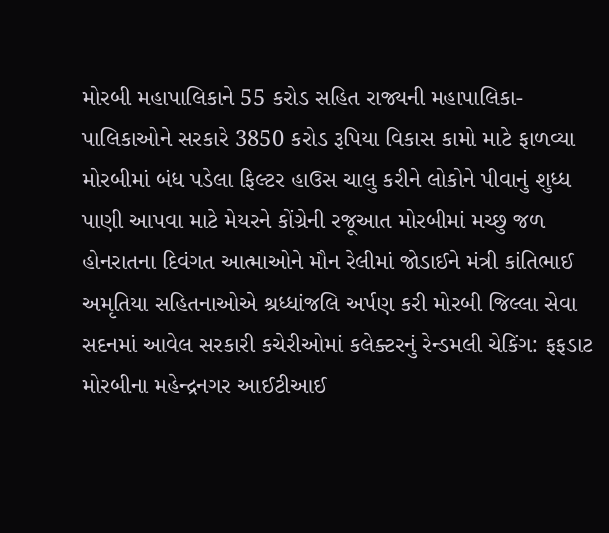મોરબી મહાપાલિકાને 55 કરોડ સહિત રાજ્યની મહાપાલિકા-પાલિકાઓને સરકારે 3850 કરોડ રૂપિયા વિકાસ કામો માટે ફાળવ્યા મોરબીમાં બંધ પડેલા ફિલ્ટર હાઉસ ચાલુ કરીને લોકોને પીવાનું શુધ્ધ પાણી આપવા માટે મેયરને કોંગ્રેની રજૂઆત મોરબીમાં મચ્છુ જળ હોનરાતના દિવંગત આત્માઓને મૌન રેલીમાં જોડાઈને મંત્રી કાંતિભાઈ અમૃતિયા સહિતનાઓએ શ્રધ્ધાંજલિ અર્પણ કરી મોરબી જિલ્લા સેવા સદનમાં આવેલ સરકારી કચેરીઓમાં કલેક્ટરનું રેન્ડમલી ચેકિંગ: ફફડાટ મોરબીના મહેન્દ્રનગર આઈટીઆઈ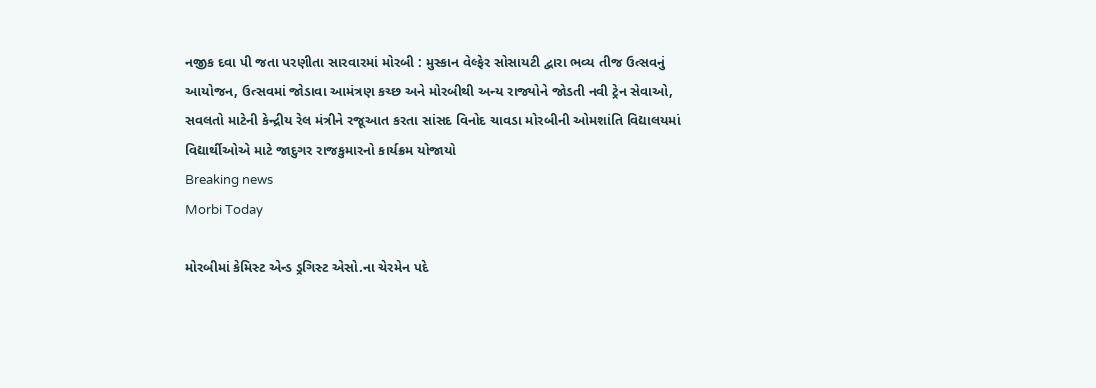નજીક દવા પી જતા પરણીતા સારવારમાં મોરબી : મુસ્કાન વેલ્ફેર સોસાયટી દ્વારા ભવ્ય તીજ ઉત્સવનું આયોજન, ઉત્સવમાં જોડાવા આમંત્રણ કચ્છ અને મોરબીથી અન્ય રાજ્યોને જોડતી નવી ટ્રેન સેવાઓ, સવલતો માટેની કેન્દ્રીય રેલ મંત્રીને રજૂઆત કરતા સાંસદ વિનોદ ચાવડા મોરબીની ઓમશાંતિ વિદ્યાલયમાં વિદ્યાર્થીઓએ માટે જાદુગર રાજકુમારનો કાર્યક્રમ યોજાયો
Breaking news
Morbi Today

મોરબીમાં કેમિસ્ટ એન્ડ ડ્રગિસ્ટ એસો.ના ચેરમેન પદે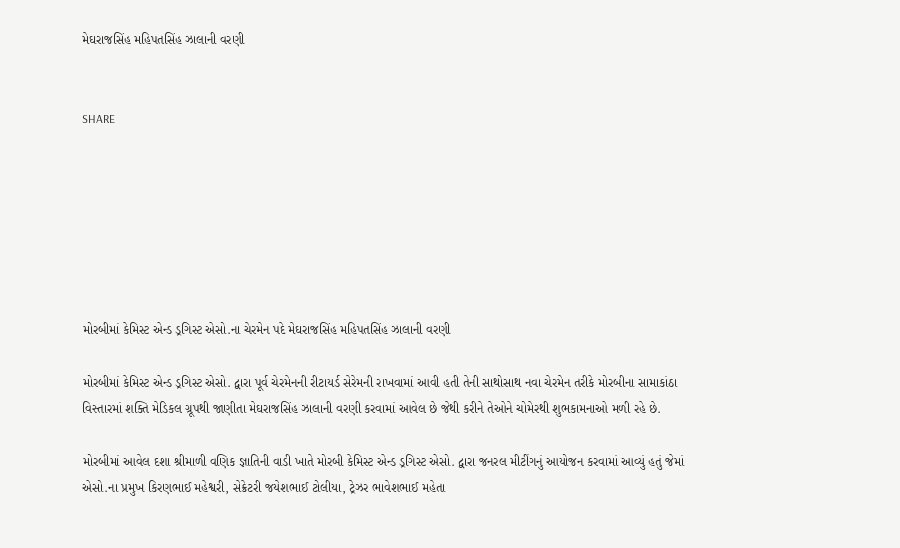મેઘરાજસિંહ મહિપતસિંહ ઝાલાની વરણી


SHARE







મોરબીમાં કેમિસ્ટ એન્ડ ડ્રગિસ્ટ એસો.ના ચેરમેન પદે મેઘરાજસિંહ મહિપતસિંહ ઝાલાની વરણી

મોરબીમાં કેમિસ્ટ એન્ડ ડ્રગિસ્ટ એસો. દ્વારા પૂર્વ ચેરમેનની રીટાયર્ડ સેરેમની રાખવામાં આવી હતી તેની સાથોસાથ નવા ચેરમેન તરીકે મોરબીના સામાકાંઠા વિસ્તારમાં શક્તિ મેડિકલ ગ્રૂપથી જાણીતા મેઘરાજસિંહ ઝાલાની વરણી કરવામાં આવેલ છે જેથી કરીને તેઓને ચોમેરથી શુભકામનાઓ મળી રહે છે.

મોરબીમાં આવેલ દશા શ્રીમાળી વણિક જ્ઞાતિની વાડી ખાતે મોરબી કેમિસ્ટ એન્ડ ડ્રગિસ્ટ એસો. દ્વારા જનરલ મીટીંગનું આયોજન કરવામાં આવ્યું હતું જેમાં એસો.ના પ્રમુખ કિરણભાઈ મહેશ્વરી, સેક્રેટરી જયેશભાઈ ટોલીયા, ટ્રેઝર ભાવેશભાઈ મહેતા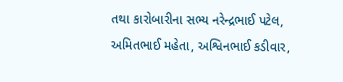તથા કારોબારીના સભ્ય નરેન્દ્રભાઈ પટેલ, અમિતભાઈ મહેતા, અશ્વિનભાઈ કડીવાર,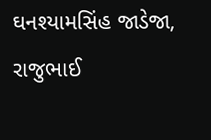ઘનશ્યામસિંહ જાડેજા, રાજુભાઈ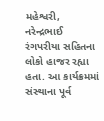મહેશ્વરી, નરેન્દ્રભાઈ રંગપરીયા સહિતના લોકો હાજર રહ્યા હતા. આ કાર્યક્રમમાં સંસ્થાના પૂર્વ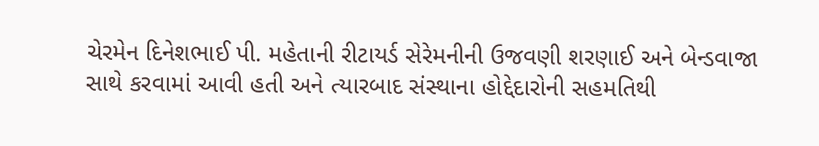ચેરમેન દિનેશભાઈ પી. મહેતાની રીટાયર્ડ સેરેમનીની ઉજવણી શરણાઈ અને બેન્ડવાજા સાથે કરવામાં આવી હતી અને ત્યારબાદ સંસ્થાના હોદ્દેદારોની સહમતિથી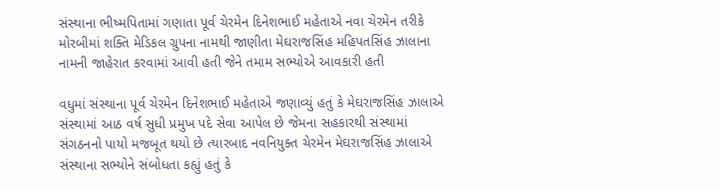સંસ્થાના ભીષ્મપિતામાં ગણાતા પૂર્વ ચેરમેન દિનેશભાઈ મહેતાએ નવા ચેરમેન તરીકે મોરબીમાં શક્તિ મેડિકલ ગ્રુપના નામથી જાણીતા મેઘરાજસિંહ મહિપતસિંહ ઝાલાના નામની જાહેરાત કરવામાં આવી હતી જેને તમામ સભ્યોએ આવકારી હતી

વધુમાં સંસ્થાના પૂર્વ ચેરમેન દિનેશભાઈ મહેતાએ જણાવ્યું હતું કે મેઘરાજસિંહ ઝાલાએ સંસ્થામાં આઠ વર્ષ સુધી પ્રમુખ પદે સેવા આપેલ છે જેમના સહકારથી સંસ્થામાં સંગઠનનો પાયો મજબૂત થયો છે ત્યારબાદ નવનિયુક્ત ચેરમેન મેઘરાજસિંહ ઝાલાએ સંસ્થાના સભ્યોને સંબોધતા કહ્યું હતું કે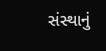સંસ્થાનું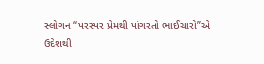સ્લોગન “પરસ્પર પ્રેમથી પાંગરતો ભાઈચારો”એ ઉદેશથી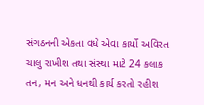સંગઠનની એકતા વધે એવા કાર્યો અવિરત ચાલુ રાખીશ તથા સંસ્થા માટે 24 કલાક તન, મન અને ધનથી કાર્ય કરતો રહીશ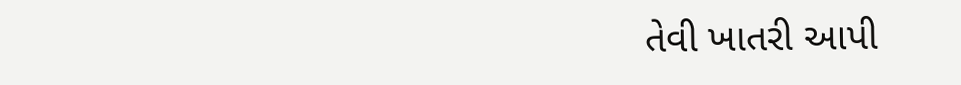તેવી ખાતરી આપી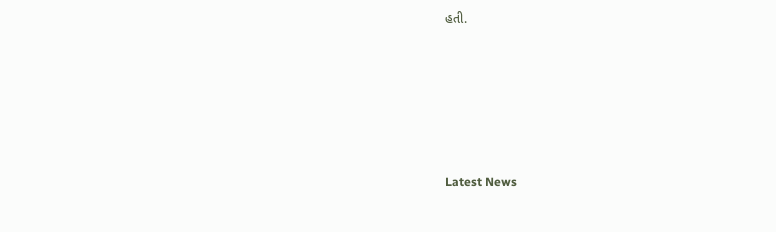હતી.






Latest News